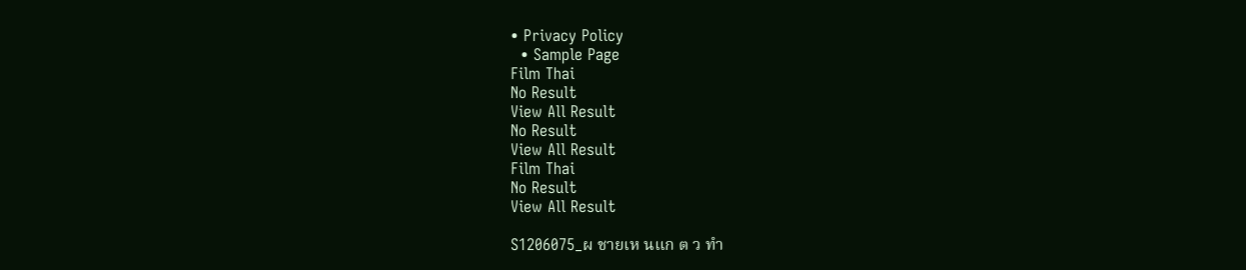• Privacy Policy
  • Sample Page
Film Thai
No Result
View All Result
No Result
View All Result
Film Thai
No Result
View All Result

S1206075_ผ ชายเห นแก ต ว ทำ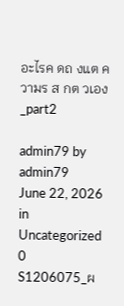อะไรค ดถ งแต ความร ส กต วเอง_part2

admin79 by admin79
June 22, 2026
in Uncategorized
0
S1206075_ผ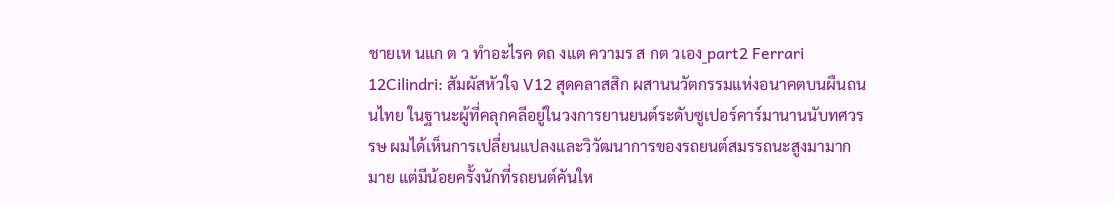ชายเห นแก ต ว ทำอะไรค ดถ งแต ความร ส กต วเอง_part2 Ferrari 12Cilindri: สัมผัสหัวใจ V12 สุดคลาสสิก ผสานนวัตกรรมแห่งอนาคตบนผืนถนนไทย ในฐานะผู้ที่คลุกคลีอยู่ในวงการยานยนต์ระดับซูเปอร์คาร์มานานนับทศวรรษ ผมได้เห็นการเปลี่ยนแปลงและวิวัฒนาการของรถยนต์สมรรถนะสูงมามากมาย แต่มีน้อยครั้งนักที่รถยนต์คันให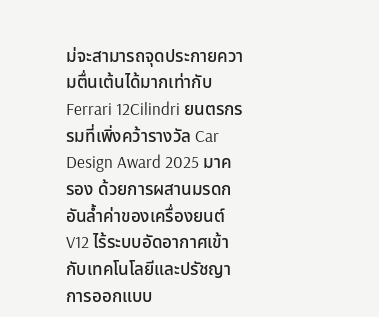ม่จะสามารถจุดประกายความตื่นเต้นได้มากเท่ากับ Ferrari 12Cilindri ยนตรกรรมที่เพิ่งคว้ารางวัล Car Design Award 2025 มาครอง ด้วยการผสานมรดกอันล้ำค่าของเครื่องยนต์ V12 ไร้ระบบอัดอากาศเข้ากับเทคโนโลยีและปรัชญาการออกแบบ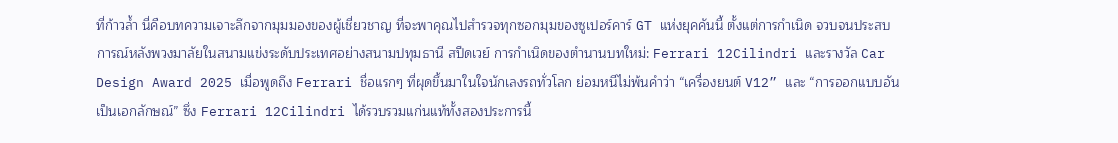ที่ก้าวล้ำ นี่คือบทความเจาะลึกจากมุมมองของผู้เชี่ยวชาญ ที่จะพาคุณไปสำรวจทุกซอกมุมของซูเปอร์คาร์ GT แห่งยุคคันนี้ ตั้งแต่การกำเนิด จวบจนประสบการณ์หลังพวงมาลัยในสนามแข่งระดับประเทศอย่างสนามปทุมธานี สปีดเวย์ การกำเนิดของตำนานบทใหม่: Ferrari 12Cilindri และรางวัล Car Design Award 2025 เมื่อพูดถึง Ferrari ชื่อแรกๆ ที่ผุดขึ้นมาในใจนักเลงรถทั่วโลก ย่อมหนีไม่พ้นคำว่า “เครื่องยนต์ V12” และ “การออกแบบอันเป็นเอกลักษณ์” ซึ่ง Ferrari 12Cilindri ได้รวบรวมแก่นแท้ทั้งสองประการนี้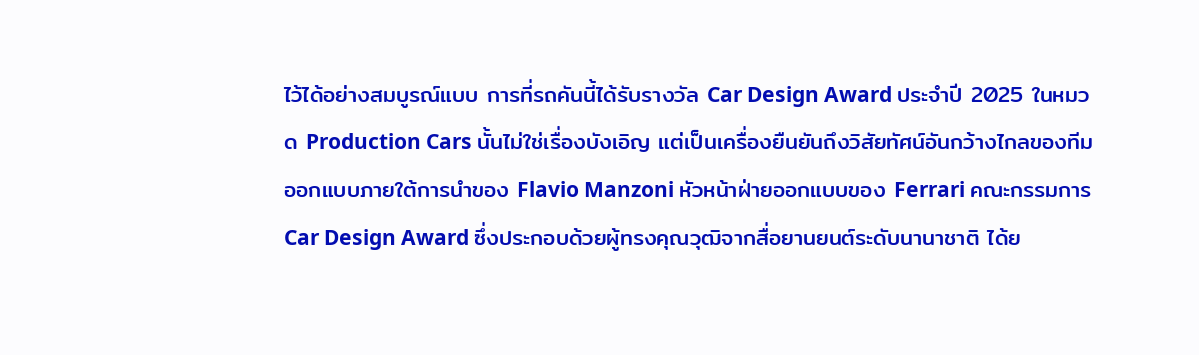ไว้ได้อย่างสมบูรณ์แบบ การที่รถคันนี้ได้รับรางวัล Car Design Award ประจำปี 2025 ในหมวด Production Cars นั้นไม่ใช่เรื่องบังเอิญ แต่เป็นเครื่องยืนยันถึงวิสัยทัศน์อันกว้างไกลของทีมออกแบบภายใต้การนำของ Flavio Manzoni หัวหน้าฝ่ายออกแบบของ Ferrari คณะกรรมการ Car Design Award ซึ่งประกอบด้วยผู้ทรงคุณวุฒิจากสื่อยานยนต์ระดับนานาชาติ ได้ย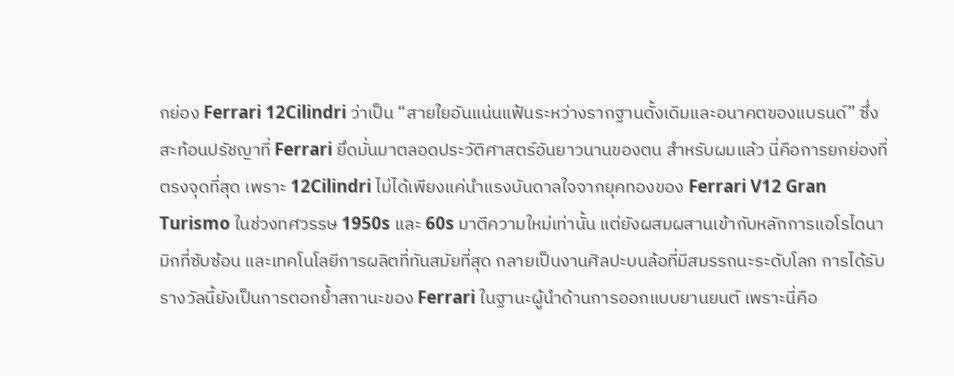กย่อง Ferrari 12Cilindri ว่าเป็น “สายใยอันแน่นแฟ้นระหว่างรากฐานดั้งเดิมและอนาคตของแบรนด์” ซึ่งสะท้อนปรัชญาที่ Ferrari ยึดมั่นมาตลอดประวัติศาสตร์อันยาวนานของตน สำหรับผมแล้ว นี่คือการยกย่องที่ตรงจุดที่สุด เพราะ 12Cilindri ไม่ได้เพียงแค่นำแรงบันดาลใจจากยุคทองของ Ferrari V12 Gran Turismo ในช่วงทศวรรษ 1950s และ 60s มาตีความใหม่เท่านั้น แต่ยังผสมผสานเข้ากับหลักการแอโรไดนามิกที่ซับซ้อน และเทคโนโลยีการผลิตที่ทันสมัยที่สุด กลายเป็นงานศิลปะบนล้อที่มีสมรรถนะระดับโลก การได้รับรางวัลนี้ยังเป็นการตอกย้ำสถานะของ Ferrari ในฐานะผู้นำด้านการออกแบบยานยนต์ เพราะนี่คือ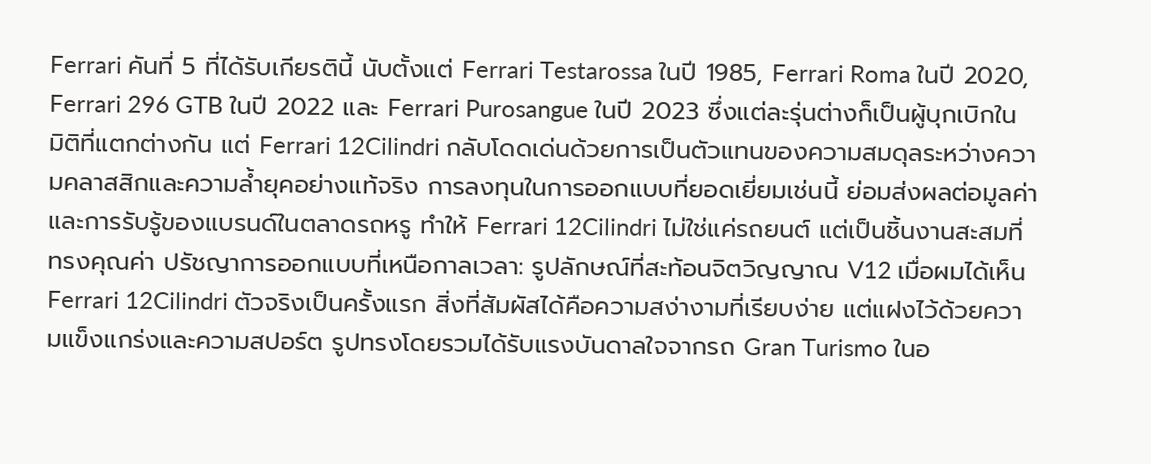Ferrari คันที่ 5 ที่ได้รับเกียรตินี้ นับตั้งแต่ Ferrari Testarossa ในปี 1985, Ferrari Roma ในปี 2020, Ferrari 296 GTB ในปี 2022 และ Ferrari Purosangue ในปี 2023 ซึ่งแต่ละรุ่นต่างก็เป็นผู้บุกเบิกในมิติที่แตกต่างกัน แต่ Ferrari 12Cilindri กลับโดดเด่นด้วยการเป็นตัวแทนของความสมดุลระหว่างความคลาสสิกและความล้ำยุคอย่างแท้จริง การลงทุนในการออกแบบที่ยอดเยี่ยมเช่นนี้ ย่อมส่งผลต่อมูลค่าและการรับรู้ของแบรนด์ในตลาดรถหรู ทำให้ Ferrari 12Cilindri ไม่ใช่แค่รถยนต์ แต่เป็นชิ้นงานสะสมที่ทรงคุณค่า ปรัชญาการออกแบบที่เหนือกาลเวลา: รูปลักษณ์ที่สะท้อนจิตวิญญาณ V12 เมื่อผมได้เห็น Ferrari 12Cilindri ตัวจริงเป็นครั้งแรก สิ่งที่สัมผัสได้คือความสง่างามที่เรียบง่าย แต่แฝงไว้ด้วยความแข็งแกร่งและความสปอร์ต รูปทรงโดยรวมได้รับแรงบันดาลใจจากรถ Gran Turismo ในอ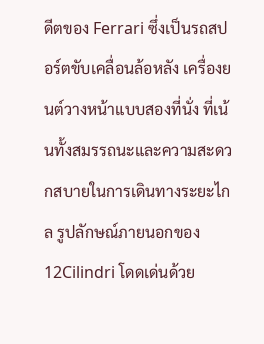ดีตของ Ferrari ซึ่งเป็นรถสปอร์ตขับเคลื่อนล้อหลัง เครื่องยนต์วางหน้าแบบสองที่นั่ง ที่เน้นทั้งสมรรถนะและความสะดวกสบายในการเดินทางระยะไกล รูปลักษณ์ภายนอกของ 12Cilindri โดดเด่นด้วย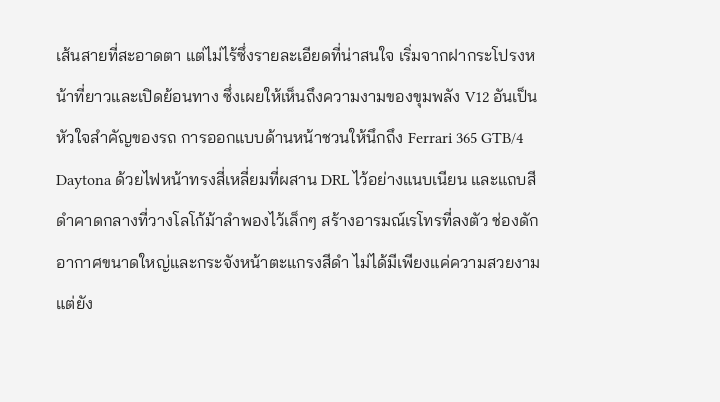เส้นสายที่สะอาดตา แต่ไม่ไร้ซึ่งรายละเอียดที่น่าสนใจ เริ่มจากฝากระโปรงหน้าที่ยาวและเปิดย้อนทาง ซึ่งเผยให้เห็นถึงความงามของขุมพลัง V12 อันเป็นหัวใจสำคัญของรถ การออกแบบด้านหน้าชวนให้นึกถึง Ferrari 365 GTB/4 Daytona ด้วยไฟหน้าทรงสี่เหลี่ยมที่ผสาน DRL ไว้อย่างแนบเนียน และแถบสีดำคาดกลางที่วางโลโก้ม้าลำพองไว้เล็กๆ สร้างอารมณ์เรโทรที่ลงตัว ช่องดักอากาศขนาดใหญ่และกระจังหน้าตะแกรงสีดำ ไม่ได้มีเพียงแค่ความสวยงาม แต่ยัง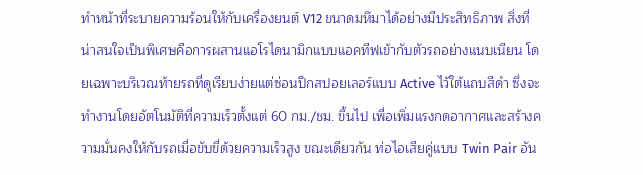ทำหน้าที่ระบายความร้อนให้กับเครื่องยนต์ V12 ขนาดมหึมาได้อย่างมีประสิทธิภาพ สิ่งที่น่าสนใจเป็นพิเศษคือการผสานแอโรไดนามิกแบบแอคทีฟเข้ากับตัวรถอย่างแนบเนียน โดยเฉพาะบริเวณท้ายรถที่ดูเรียบง่ายแต่ซ่อนปีกสปอยเลอร์แบบ Active ไว้ใต้แถบสีดำ ซึ่งจะทำงานโดยอัตโนมัติที่ความเร็วตั้งแต่ 60 กม./ชม. ขึ้นไป เพื่อเพิ่มแรงกดอากาศและสร้างความมั่นคงให้กับรถเมื่อขับขี่ด้วยความเร็วสูง ขณะเดียวกัน ท่อไอเสียคู่แบบ Twin Pair อัน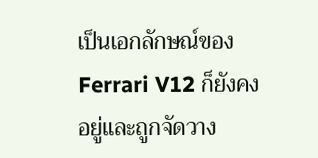เป็นเอกลักษณ์ของ Ferrari V12 ก็ยังคงอยู่และถูกจัดวาง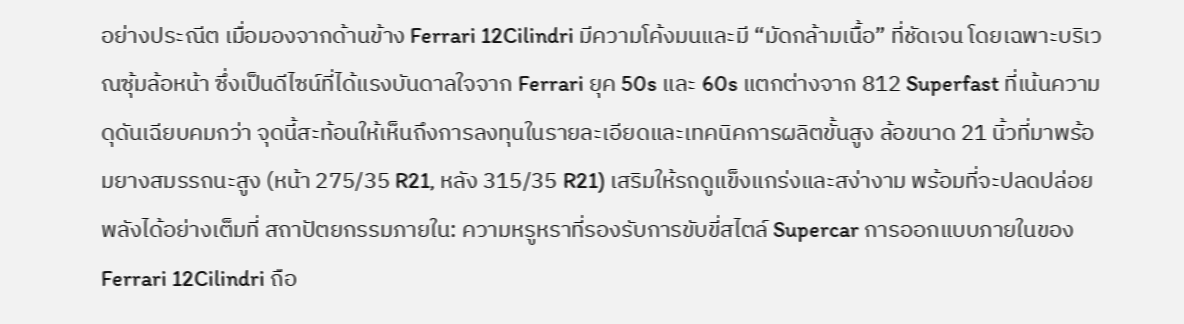อย่างประณีต เมื่อมองจากด้านข้าง Ferrari 12Cilindri มีความโค้งมนและมี “มัดกล้ามเนื้อ” ที่ชัดเจน โดยเฉพาะบริเวณซุ้มล้อหน้า ซึ่งเป็นดีไซน์ที่ได้แรงบันดาลใจจาก Ferrari ยุค 50s และ 60s แตกต่างจาก 812 Superfast ที่เน้นความดุดันเฉียบคมกว่า จุดนี้สะท้อนให้เห็นถึงการลงทุนในรายละเอียดและเทคนิคการผลิตขั้นสูง ล้อขนาด 21 นิ้วที่มาพร้อมยางสมรรถนะสูง (หน้า 275/35 R21, หลัง 315/35 R21) เสริมให้รถดูแข็งแกร่งและสง่างาม พร้อมที่จะปลดปล่อยพลังได้อย่างเต็มที่ สถาปัตยกรรมภายใน: ความหรูหราที่รองรับการขับขี่สไตล์ Supercar การออกแบบภายในของ Ferrari 12Cilindri ถือ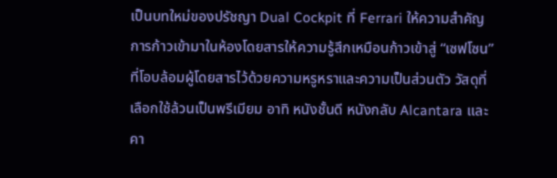เป็นบทใหม่ของปรัชญา Dual Cockpit ที่ Ferrari ให้ความสำคัญ การก้าวเข้ามาในห้องโดยสารให้ความรู้สึกเหมือนก้าวเข้าสู่ “เซฟโซน” ที่โอบล้อมผู้โดยสารไว้ด้วยความหรูหราและความเป็นส่วนตัว วัสดุที่เลือกใช้ล้วนเป็นพรีเมียม อาทิ หนังชั้นดี หนังกลับ Alcantara และคา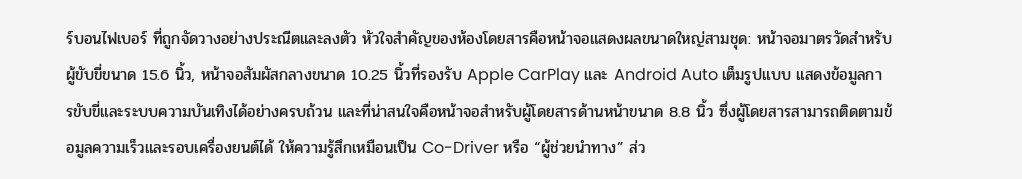ร์บอนไฟเบอร์ ที่ถูกจัดวางอย่างประณีตและลงตัว หัวใจสำคัญของห้องโดยสารคือหน้าจอแสดงผลขนาดใหญ่สามชุด: หน้าจอมาตรวัดสำหรับผู้ขับขี่ขนาด 15.6 นิ้ว, หน้าจอสัมผัสกลางขนาด 10.25 นิ้วที่รองรับ Apple CarPlay และ Android Auto เต็มรูปแบบ แสดงข้อมูลการขับขี่และระบบความบันเทิงได้อย่างครบถ้วน และที่น่าสนใจคือหน้าจอสำหรับผู้โดยสารด้านหน้าขนาด 8.8 นิ้ว ซึ่งผู้โดยสารสามารถติดตามข้อมูลความเร็วและรอบเครื่องยนต์ได้ ให้ความรู้สึกเหมือนเป็น Co-Driver หรือ “ผู้ช่วยนำทาง” ส่ว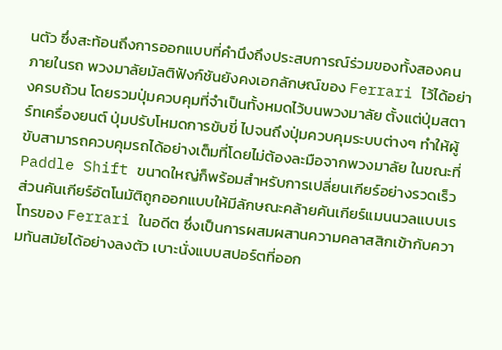นตัว ซึ่งสะท้อนถึงการออกแบบที่คำนึงถึงประสบการณ์ร่วมของทั้งสองคนภายในรถ พวงมาลัยมัลติฟังก์ชันยังคงเอกลักษณ์ของ Ferrari ไว้ได้อย่างครบถ้วน โดยรวมปุ่มควบคุมที่จำเป็นทั้งหมดไว้บนพวงมาลัย ตั้งแต่ปุ่มสตาร์ทเครื่องยนต์ ปุ่มปรับโหมดการขับขี่ ไปจนถึงปุ่มควบคุมระบบต่างๆ ทำให้ผู้ขับสามารถควบคุมรถได้อย่างเต็มที่โดยไม่ต้องละมือจากพวงมาลัย ในขณะที่ Paddle Shift ขนาดใหญ่ก็พร้อมสำหรับการเปลี่ยนเกียร์อย่างรวดเร็ว ส่วนคันเกียร์อัตโนมัติถูกออกแบบให้มีลักษณะคล้ายคันเกียร์แมนนวลแบบเรโทรของ Ferrari ในอดีต ซึ่งเป็นการผสมผสานความคลาสสิกเข้ากับความทันสมัยได้อย่างลงตัว เบาะนั่งแบบสปอร์ตที่ออก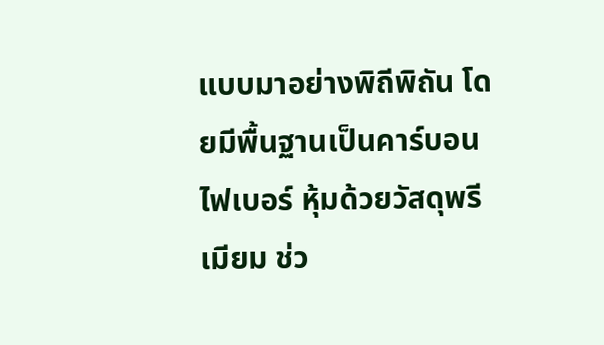แบบมาอย่างพิถีพิถัน โดยมีพื้นฐานเป็นคาร์บอนไฟเบอร์ หุ้มด้วยวัสดุพรีเมียม ช่ว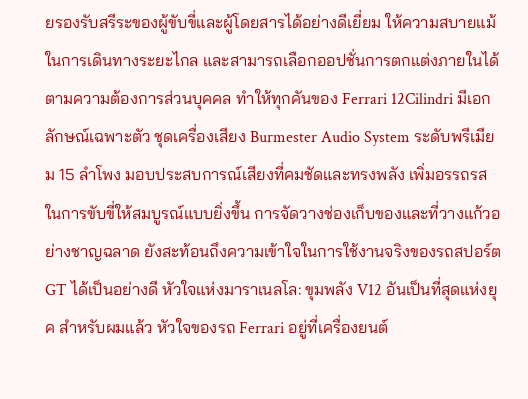ยรองรับสรีระของผู้ขับขี่และผู้โดยสารได้อย่างดีเยี่ยม ให้ความสบายแม้ในการเดินทางระยะไกล และสามารถเลือกออปชั่นการตกแต่งภายในได้ตามความต้องการส่วนบุคคล ทำให้ทุกคันของ Ferrari 12Cilindri มีเอกลักษณ์เฉพาะตัว ชุดเครื่องเสียง Burmester Audio System ระดับพรีเมียม 15 ลำโพง มอบประสบการณ์เสียงที่คมชัดและทรงพลัง เพิ่มอรรถรสในการขับขี่ให้สมบูรณ์แบบยิ่งขึ้น การจัดวางช่องเก็บของและที่วางแก้วอย่างชาญฉลาด ยังสะท้อนถึงความเข้าใจในการใช้งานจริงของรถสปอร์ต GT ได้เป็นอย่างดี หัวใจแห่งมาราเนลโล: ขุมพลัง V12 อันเป็นที่สุดแห่งยุค สำหรับผมแล้ว หัวใจของรถ Ferrari อยู่ที่เครื่องยนต์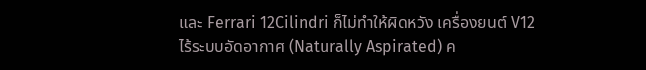และ Ferrari 12Cilindri ก็ไม่ทำให้ผิดหวัง เครื่องยนต์ V12 ไร้ระบบอัดอากาศ (Naturally Aspirated) ค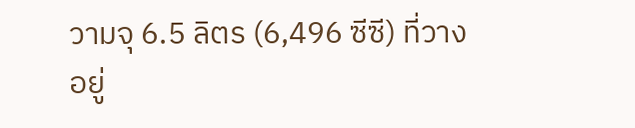วามจุ 6.5 ลิตร (6,496 ซีซี) ที่วางอยู่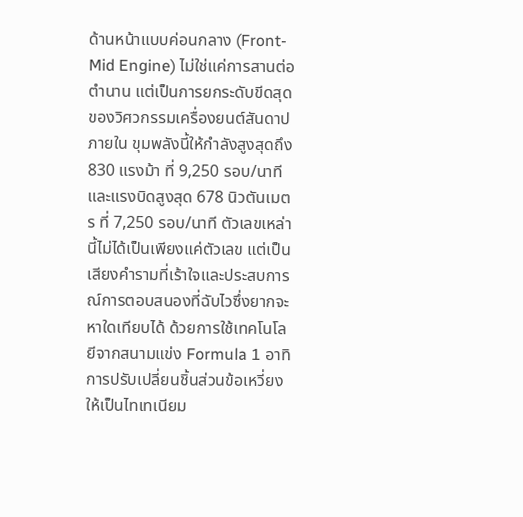ด้านหน้าแบบค่อนกลาง (Front-Mid Engine) ไม่ใช่แค่การสานต่อตำนาน แต่เป็นการยกระดับขีดสุดของวิศวกรรมเครื่องยนต์สันดาปภายใน ขุมพลังนี้ให้กำลังสูงสุดถึง 830 แรงม้า ที่ 9,250 รอบ/นาที และแรงบิดสูงสุด 678 นิวตันเมตร ที่ 7,250 รอบ/นาที ตัวเลขเหล่านี้ไม่ได้เป็นเพียงแค่ตัวเลข แต่เป็นเสียงคำรามที่เร้าใจและประสบการณ์การตอบสนองที่ฉับไวซึ่งยากจะหาใดเทียบได้ ด้วยการใช้เทคโนโลยีจากสนามแข่ง Formula 1 อาทิ การปรับเปลี่ยนชิ้นส่วนข้อเหวี่ยงให้เป็นไทเทเนียม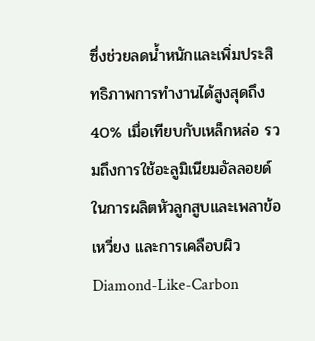ซึ่งช่วยลดน้ำหนักและเพิ่มประสิทธิภาพการทำงานได้สูงสุดถึง 40% เมื่อเทียบกับเหล็กหล่อ รวมถึงการใช้อะลูมิเนียมอัลลอยด์ในการผลิตหัวลูกสูบและเพลาข้อเหวี่ยง และการเคลือบผิว Diamond-Like-Carbon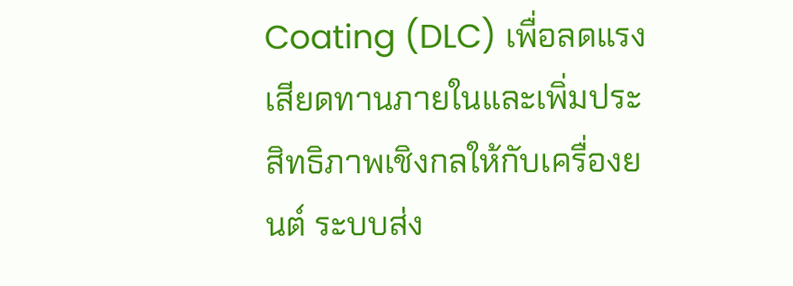Coating (DLC) เพื่อลดแรงเสียดทานภายในและเพิ่มประสิทธิภาพเชิงกลให้กับเครื่องยนต์ ระบบส่ง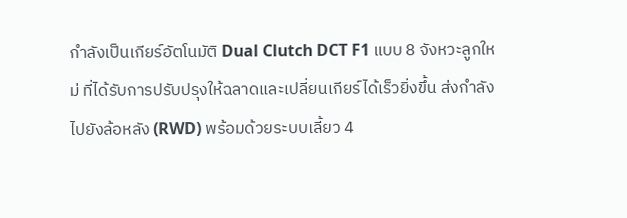กำลังเป็นเกียร์อัตโนมัติ Dual Clutch DCT F1 แบบ 8 จังหวะลูกใหม่ ที่ได้รับการปรับปรุงให้ฉลาดและเปลี่ยนเกียร์ได้เร็วยิ่งขึ้น ส่งกำลังไปยังล้อหลัง (RWD) พร้อมด้วยระบบเลี้ยว 4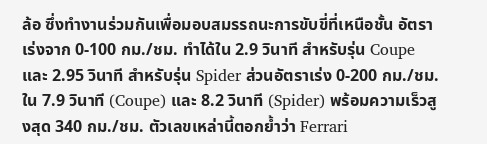ล้อ ซึ่งทำงานร่วมกันเพื่อมอบสมรรถนะการขับขี่ที่เหนือชั้น อัตราเร่งจาก 0-100 กม./ชม. ทำได้ใน 2.9 วินาที สำหรับรุ่น Coupe และ 2.95 วินาที สำหรับรุ่น Spider ส่วนอัตราเร่ง 0-200 กม./ชม. ใน 7.9 วินาที (Coupe) และ 8.2 วินาที (Spider) พร้อมความเร็วสูงสุด 340 กม./ชม. ตัวเลขเหล่านี้ตอกย้ำว่า Ferrari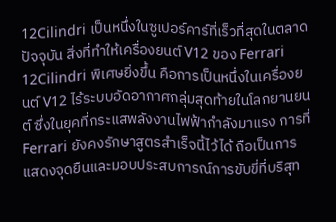12Cilindri เป็นหนึ่งในซูเปอร์คาร์ที่เร็วที่สุดในตลาดปัจจุบัน สิ่งที่ทำให้เครื่องยนต์ V12 ของ Ferrari 12Cilindri พิเศษยิ่งขึ้น คือการเป็นหนึ่งในเครื่องยนต์ V12 ไร้ระบบอัดอากาศกลุ่มสุดท้ายในโลกยานยนต์ ซึ่งในยุคที่กระแสพลังงานไฟฟ้ากำลังมาแรง การที่ Ferrari ยังคงรักษาสูตรสำเร็จนี้ไว้ได้ ถือเป็นการแสดงจุดยืนและมอบประสบการณ์การขับขี่ที่บริสุท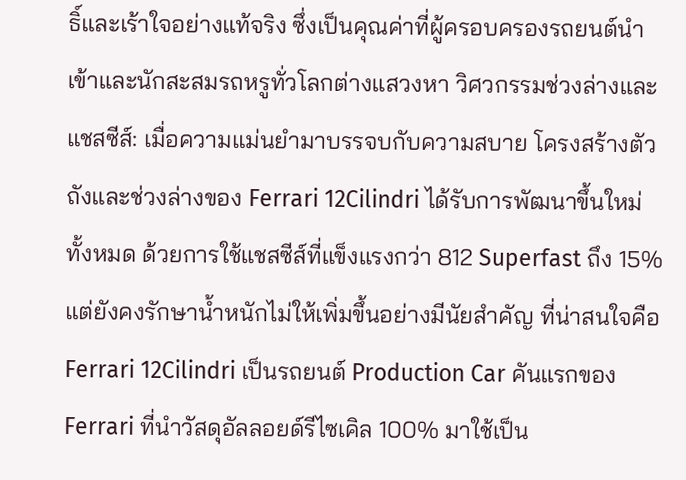ธิ์และเร้าใจอย่างแท้จริง ซึ่งเป็นคุณค่าที่ผู้ครอบครองรถยนต์นำเข้าและนักสะสมรถหรูทั่วโลกต่างแสวงหา วิศวกรรมช่วงล่างและแชสซีส์: เมื่อความแม่นยำมาบรรจบกับความสบาย โครงสร้างตัวถังและช่วงล่างของ Ferrari 12Cilindri ได้รับการพัฒนาขึ้นใหม่ทั้งหมด ด้วยการใช้แชสซีส์ที่แข็งแรงกว่า 812 Superfast ถึง 15% แต่ยังคงรักษาน้ำหนักไม่ให้เพิ่มขึ้นอย่างมีนัยสำคัญ ที่น่าสนใจคือ Ferrari 12Cilindri เป็นรถยนต์ Production Car คันแรกของ Ferrari ที่นำวัสดุอัลลอยด์รีไซเคิล 100% มาใช้เป็น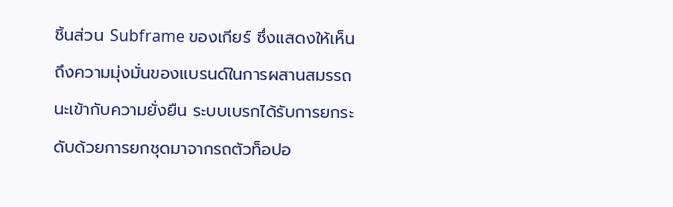ชิ้นส่วน Subframe ของเกียร์ ซึ่งแสดงให้เห็นถึงความมุ่งมั่นของแบรนด์ในการผสานสมรรถนะเข้ากับความยั่งยืน ระบบเบรกได้รับการยกระดับด้วยการยกชุดมาจากรถตัวท็อปอ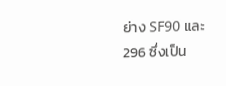ย่าง SF90 และ 296 ซึ่งเป็น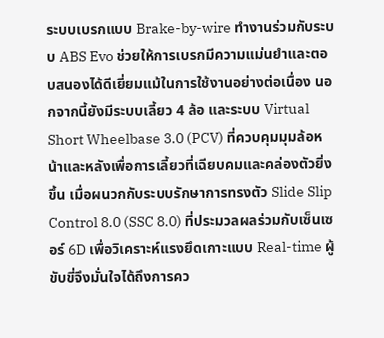ระบบเบรกแบบ Brake-by-wire ทำงานร่วมกับระบบ ABS Evo ช่วยให้การเบรกมีความแม่นยำและตอบสนองได้ดีเยี่ยมแม้ในการใช้งานอย่างต่อเนื่อง นอกจากนี้ยังมีระบบเลี้ยว 4 ล้อ และระบบ Virtual Short Wheelbase 3.0 (PCV) ที่ควบคุมมุมล้อหน้าและหลังเพื่อการเลี้ยวที่เฉียบคมและคล่องตัวยิ่งขึ้น เมื่อผนวกกับระบบรักษาการทรงตัว Slide Slip Control 8.0 (SSC 8.0) ที่ประมวลผลร่วมกับเซ็นเซอร์ 6D เพื่อวิเคราะห์แรงยึดเกาะแบบ Real-time ผู้ขับขี่จึงมั่นใจได้ถึงการคว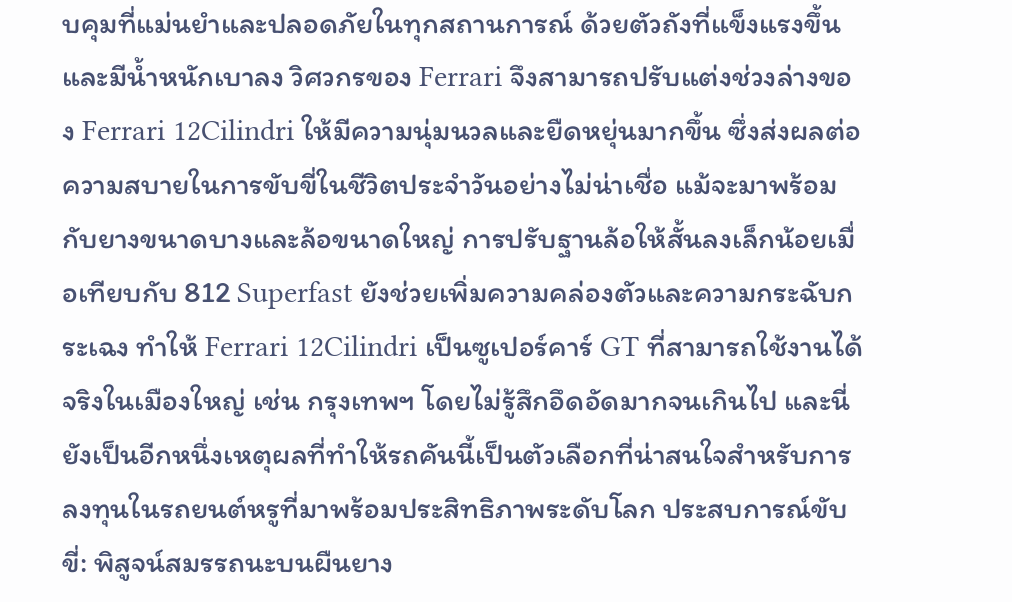บคุมที่แม่นยำและปลอดภัยในทุกสถานการณ์ ด้วยตัวถังที่แข็งแรงขึ้นและมีน้ำหนักเบาลง วิศวกรของ Ferrari จึงสามารถปรับแต่งช่วงล่างของ Ferrari 12Cilindri ให้มีความนุ่มนวลและยืดหยุ่นมากขึ้น ซึ่งส่งผลต่อความสบายในการขับขี่ในชีวิตประจำวันอย่างไม่น่าเชื่อ แม้จะมาพร้อมกับยางขนาดบางและล้อขนาดใหญ่ การปรับฐานล้อให้สั้นลงเล็กน้อยเมื่อเทียบกับ 812 Superfast ยังช่วยเพิ่มความคล่องตัวและความกระฉับกระเฉง ทำให้ Ferrari 12Cilindri เป็นซูเปอร์คาร์ GT ที่สามารถใช้งานได้จริงในเมืองใหญ่ เช่น กรุงเทพฯ โดยไม่รู้สึกอึดอัดมากจนเกินไป และนี่ยังเป็นอีกหนึ่งเหตุผลที่ทำให้รถคันนี้เป็นตัวเลือกที่น่าสนใจสำหรับการลงทุนในรถยนต์หรูที่มาพร้อมประสิทธิภาพระดับโลก ประสบการณ์ขับขี่: พิสูจน์สมรรถนะบนผืนยาง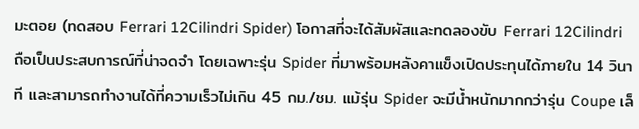มะตอย (ทดสอบ Ferrari 12Cilindri Spider) โอกาสที่จะได้สัมผัสและทดลองขับ Ferrari 12Cilindri ถือเป็นประสบการณ์ที่น่าจดจำ โดยเฉพาะรุ่น Spider ที่มาพร้อมหลังคาแข็งเปิดประทุนได้ภายใน 14 วินาที และสามารถทำงานได้ที่ความเร็วไม่เกิน 45 กม./ชม. แม้รุ่น Spider จะมีน้ำหนักมากกว่ารุ่น Coupe เล็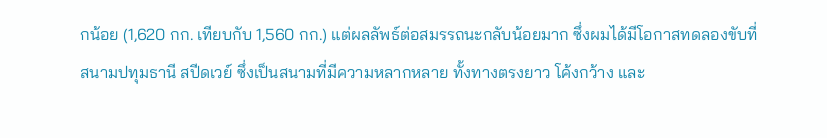กน้อย (1,620 กก. เทียบกับ 1,560 กก.) แต่ผลลัพธ์ต่อสมรรถนะกลับน้อยมาก ซึ่งผมได้มีโอกาสทดลองขับที่สนามปทุมธานี สปีดเวย์ ซึ่งเป็นสนามที่มีความหลากหลาย ทั้งทางตรงยาว โค้งกว้าง และ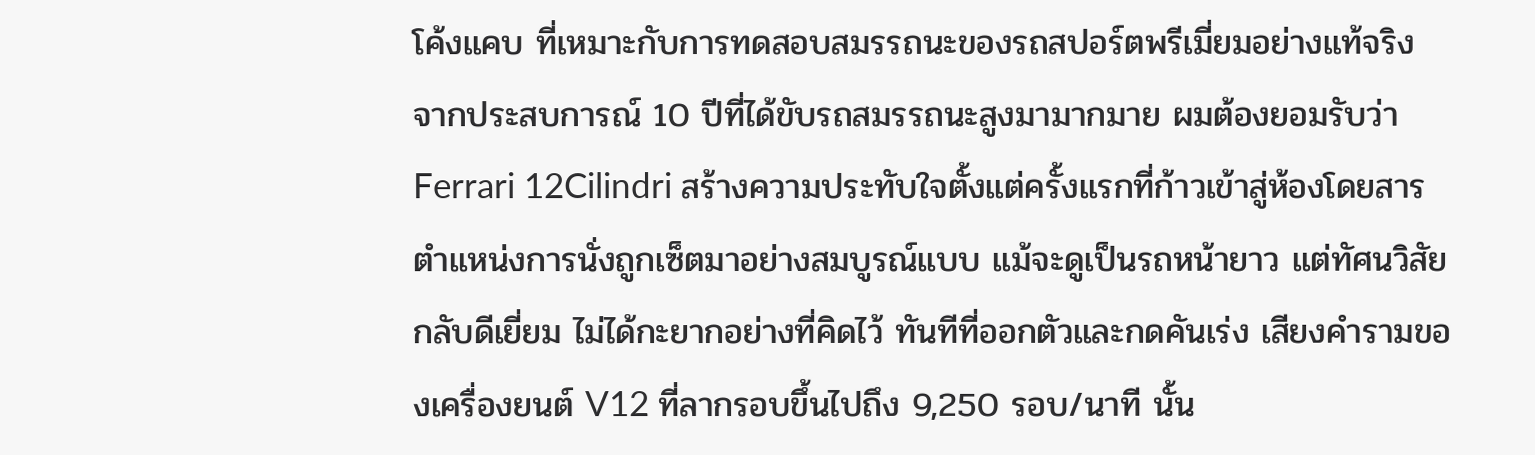โค้งแคบ ที่เหมาะกับการทดสอบสมรรถนะของรถสปอร์ตพรีเมี่ยมอย่างแท้จริง จากประสบการณ์ 10 ปีที่ได้ขับรถสมรรถนะสูงมามากมาย ผมต้องยอมรับว่า Ferrari 12Cilindri สร้างความประทับใจตั้งแต่ครั้งแรกที่ก้าวเข้าสู่ห้องโดยสาร ตำแหน่งการนั่งถูกเซ็ตมาอย่างสมบูรณ์แบบ แม้จะดูเป็นรถหน้ายาว แต่ทัศนวิสัยกลับดีเยี่ยม ไม่ได้กะยากอย่างที่คิดไว้ ทันทีที่ออกตัวและกดคันเร่ง เสียงคำรามของเครื่องยนต์ V12 ที่ลากรอบขึ้นไปถึง 9,250 รอบ/นาที นั้น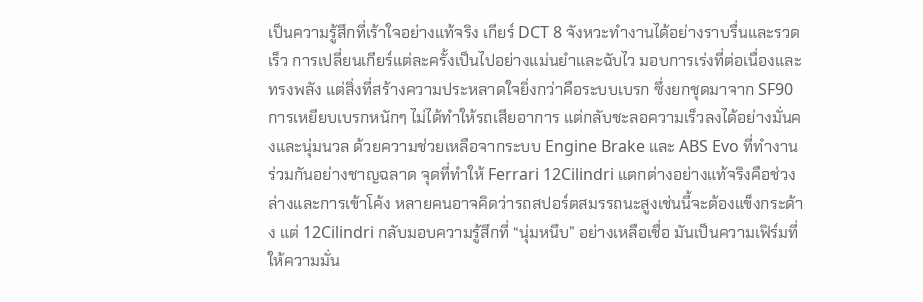เป็นความรู้สึกที่เร้าใจอย่างแท้จริง เกียร์ DCT 8 จังหวะทำงานได้อย่างราบรื่นและรวดเร็ว การเปลี่ยนเกียร์แต่ละครั้งเป็นไปอย่างแม่นยำและฉับไว มอบการเร่งที่ต่อเนื่องและทรงพลัง แต่สิ่งที่สร้างความประหลาดใจยิ่งกว่าคือระบบเบรก ซึ่งยกชุดมาจาก SF90 การเหยียบเบรกหนักๆ ไม่ได้ทำให้รถเสียอาการ แต่กลับชะลอความเร็วลงได้อย่างมั่นคงและนุ่มนวล ด้วยความช่วยเหลือจากระบบ Engine Brake และ ABS Evo ที่ทำงานร่วมกันอย่างชาญฉลาด จุดที่ทำให้ Ferrari 12Cilindri แตกต่างอย่างแท้จริงคือช่วงล่างและการเข้าโค้ง หลายคนอาจคิดว่ารถสปอร์ตสมรรถนะสูงเช่นนี้จะต้องแข็งกระด้าง แต่ 12Cilindri กลับมอบความรู้สึกที่ “นุ่มหนึบ” อย่างเหลือเชื่อ มันเป็นความเฟิร์มที่ให้ความมั่น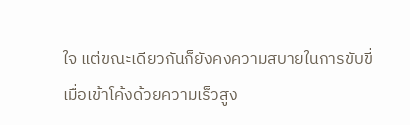ใจ แต่ขณะเดียวกันก็ยังคงความสบายในการขับขี่ เมื่อเข้าโค้งด้วยความเร็วสูง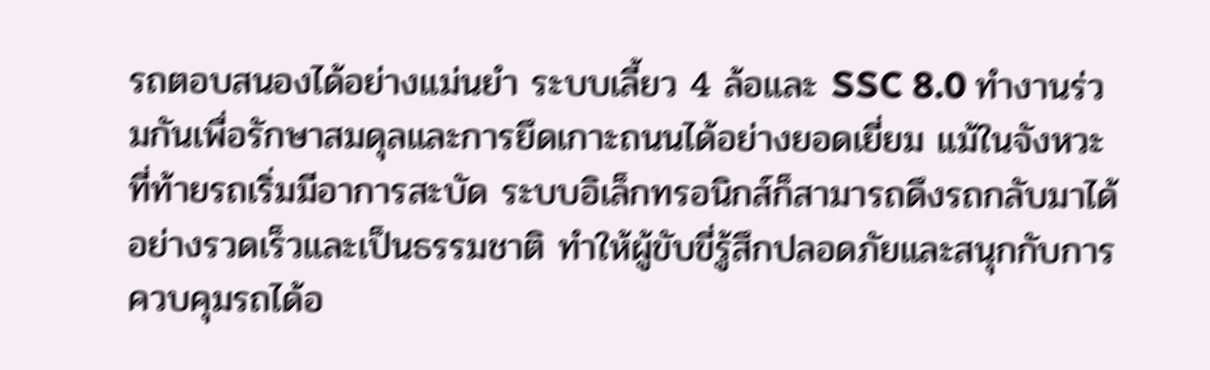รถตอบสนองได้อย่างแม่นยำ ระบบเลี้ยว 4 ล้อและ SSC 8.0 ทำงานร่วมกันเพื่อรักษาสมดุลและการยึดเกาะถนนได้อย่างยอดเยี่ยม แม้ในจังหวะที่ท้ายรถเริ่มมีอาการสะบัด ระบบอิเล็กทรอนิกส์ก็สามารถดึงรถกลับมาได้อย่างรวดเร็วและเป็นธรรมชาติ ทำให้ผู้ขับขี่รู้สึกปลอดภัยและสนุกกับการควบคุมรถได้อ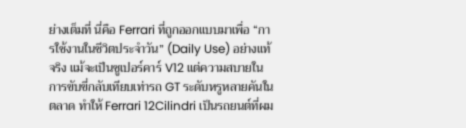ย่างเต็มที่ นี่คือ Ferrari ที่ถูกออกแบบมาเพื่อ “การใช้งานในชีวิตประจำวัน” (Daily Use) อย่างแท้จริง แม้จะเป็นซูเปอร์คาร์ V12 แต่ความสบายในการขับขี่กลับเทียบเท่ารถ GT ระดับหรูหลายคันในตลาด ทำให้ Ferrari 12Cilindri เป็นรถยนต์ที่ผม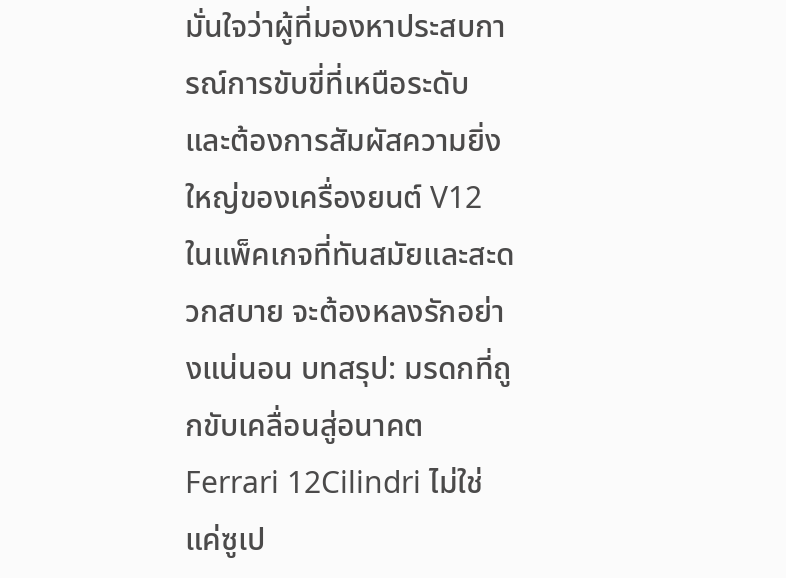มั่นใจว่าผู้ที่มองหาประสบการณ์การขับขี่ที่เหนือระดับ และต้องการสัมผัสความยิ่งใหญ่ของเครื่องยนต์ V12 ในแพ็คเกจที่ทันสมัยและสะดวกสบาย จะต้องหลงรักอย่างแน่นอน บทสรุป: มรดกที่ถูกขับเคลื่อนสู่อนาคต Ferrari 12Cilindri ไม่ใช่แค่ซูเป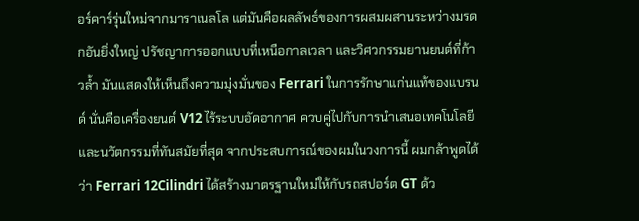อร์คาร์รุ่นใหม่จากมาราเนลโล แต่มันคือผลลัพธ์ของการผสมผสานระหว่างมรดกอันยิ่งใหญ่ ปรัชญาการออกแบบที่เหนือกาลเวลา และวิศวกรรมยานยนต์ที่ก้าวล้ำ มันแสดงให้เห็นถึงความมุ่งมั่นของ Ferrari ในการรักษาแก่นแท้ของแบรนด์ นั่นคือเครื่องยนต์ V12 ไร้ระบบอัดอากาศ ควบคู่ไปกับการนำเสนอเทคโนโลยีและนวัตกรรมที่ทันสมัยที่สุด จากประสบการณ์ของผมในวงการนี้ ผมกล้าพูดได้ว่า Ferrari 12Cilindri ได้สร้างมาตรฐานใหม่ให้กับรถสปอร์ต GT ด้ว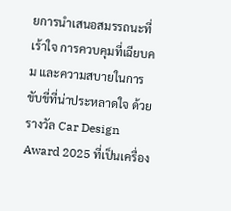ยการนำเสนอสมรรถนะที่เร้าใจ การควบคุมที่เฉียบคม และความสบายในการขับขี่ที่น่าประหลาดใจ ด้วยรางวัล Car Design Award 2025 ที่เป็นเครื่อง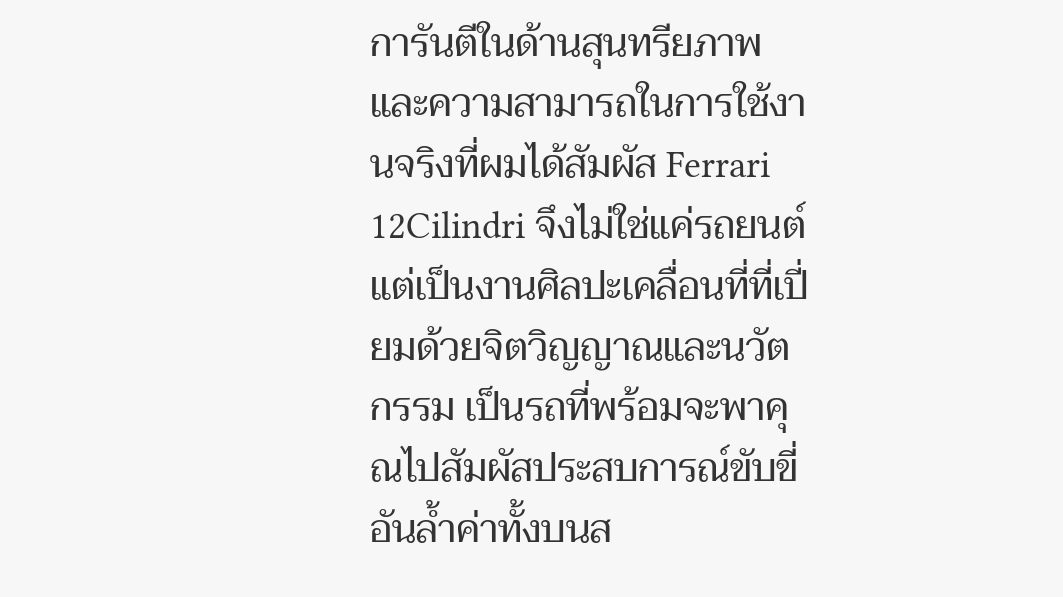การันตีในด้านสุนทรียภาพ และความสามารถในการใช้งานจริงที่ผมได้สัมผัส Ferrari 12Cilindri จึงไม่ใช่แค่รถยนต์ แต่เป็นงานศิลปะเคลื่อนที่ที่เปี่ยมด้วยจิตวิญญาณและนวัตกรรม เป็นรถที่พร้อมจะพาคุณไปสัมผัสประสบการณ์ขับขี่อันล้ำค่าทั้งบนส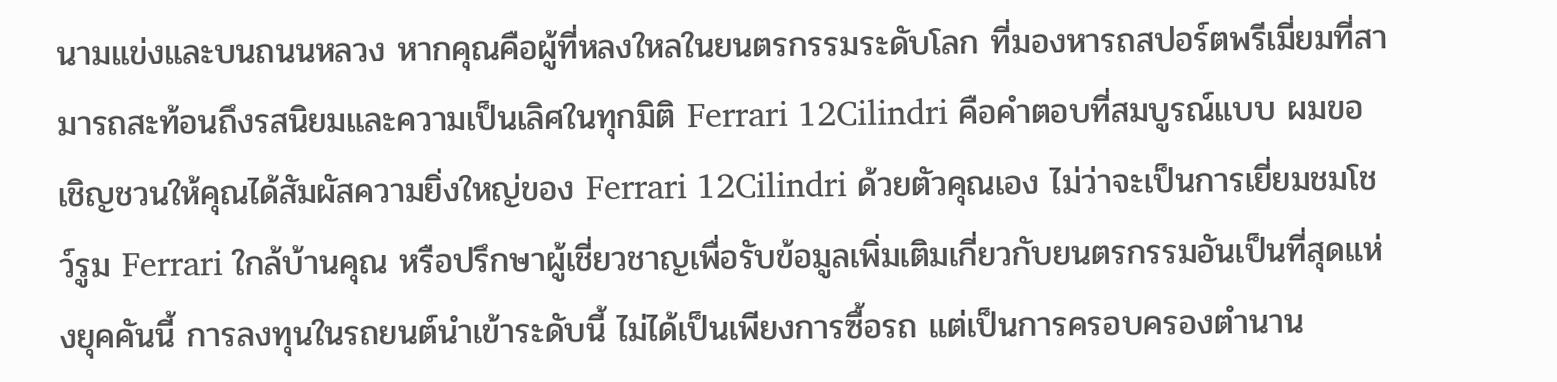นามแข่งและบนถนนหลวง หากคุณคือผู้ที่หลงใหลในยนตรกรรมระดับโลก ที่มองหารถสปอร์ตพรีเมี่ยมที่สามารถสะท้อนถึงรสนิยมและความเป็นเลิศในทุกมิติ Ferrari 12Cilindri คือคำตอบที่สมบูรณ์แบบ ผมขอเชิญชวนให้คุณได้สัมผัสความยิ่งใหญ่ของ Ferrari 12Cilindri ด้วยตัวคุณเอง ไม่ว่าจะเป็นการเยี่ยมชมโชว์รูม Ferrari ใกล้บ้านคุณ หรือปรึกษาผู้เชี่ยวชาญเพื่อรับข้อมูลเพิ่มเติมเกี่ยวกับยนตรกรรมอันเป็นที่สุดแห่งยุคคันนี้ การลงทุนในรถยนต์นำเข้าระดับนี้ ไม่ได้เป็นเพียงการซื้อรถ แต่เป็นการครอบครองตำนาน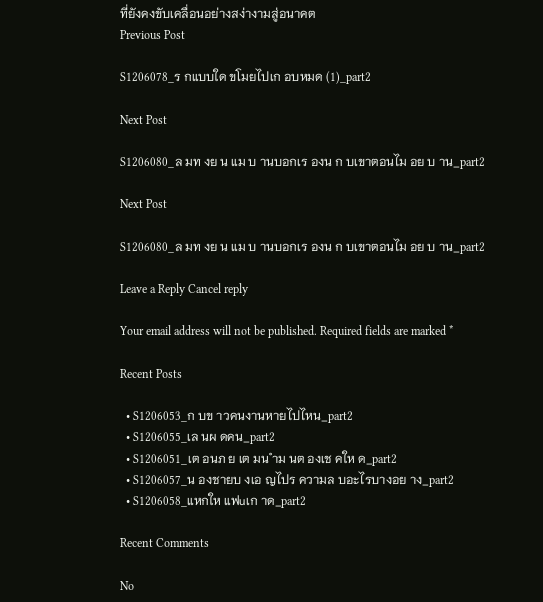ที่ยังคงขับเคลื่อนอย่างสง่างามสู่อนาคต
Previous Post

S1206078_ร กแบบใด ขโมยไปเก อบหมด (1)_part2

Next Post

S1206080_ล มท งย น แม บ านบอกเร องน ก บเขาตอนไม อย บ าน_part2

Next Post

S1206080_ล มท งย น แม บ านบอกเร องน ก บเขาตอนไม อย บ าน_part2

Leave a Reply Cancel reply

Your email address will not be published. Required fields are marked *

Recent Posts

  • S1206053_ก บข าวคนงานหายไปไหน_part2
  • S1206055_เล นผ ดคน_part2
  • S1206051_เต อนภ ย เต มน ำม นต องเช คให ด_part2
  • S1206057_น องชายบ งเอ ญไปร ความล บอะไรบางอย าง_part2
  • S1206058_แหกให แฟuเก าด_part2

Recent Comments

No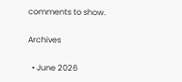comments to show.

Archives

  • June 2026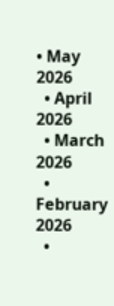• May 2026
  • April 2026
  • March 2026
  • February 2026
  •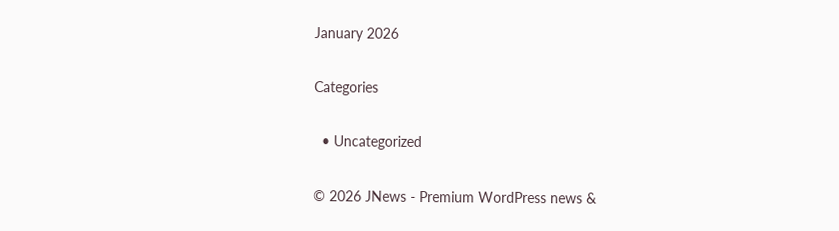January 2026

Categories

  • Uncategorized

© 2026 JNews - Premium WordPress news &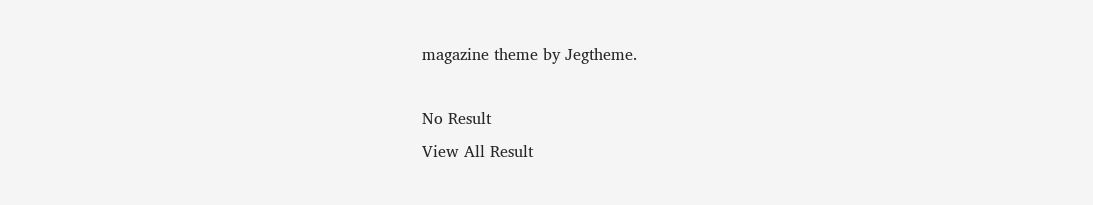magazine theme by Jegtheme.

No Result
View All Result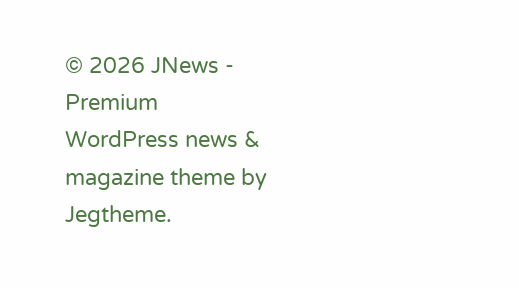© 2026 JNews - Premium WordPress news & magazine theme by Jegtheme.